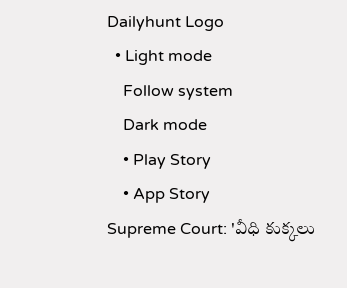Dailyhunt Logo
  • Light mode
    Follow system
    Dark mode
    • Play Story
    • App Story
Supreme Court: 'వీధి కుక్కలు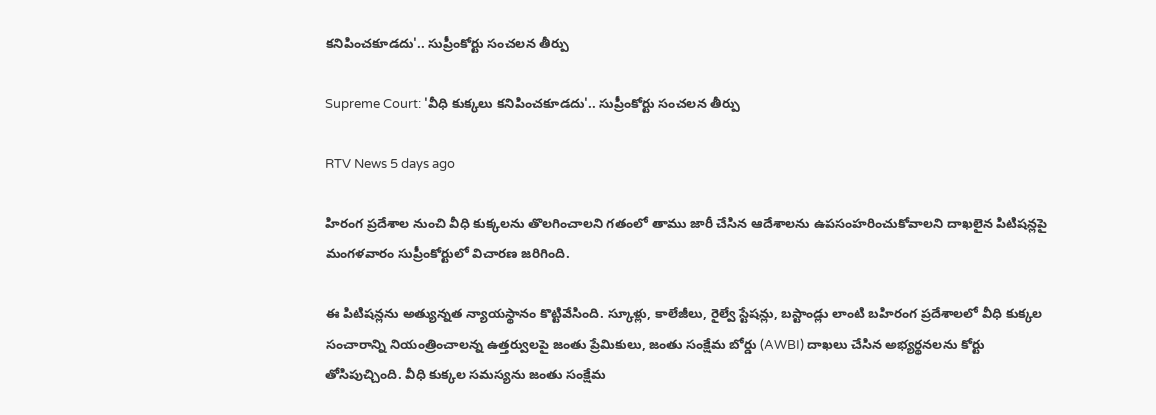కనిపించకూడదు'.. సుప్రీంకోర్టు సంచలన తీర్పు

Supreme Court: 'వీధి కుక్కలు కనిపించకూడదు'.. సుప్రీంకోర్టు సంచలన తీర్పు

RTV News 5 days ago

హిరంగ ప్రదేశాల నుంచి వీధి కుక్కలను తొలగించాలని గతంలో తాము జారీ చేసిన ఆదేశాలను ఉపసంహరించుకోవాలని దాఖలైన పిటిషన్లపై మంగళవారం సుప్రీంకోర్టులో విచారణ జరిగింది.

ఈ పిటిషన్లను అత్యున్నత న్యాయస్థానం కొట్టివేసింది. స్కూళ్లు, కాలేజీలు, రైల్వే స్టేషన్లు, బస్టాండ్లు లాంటి బహిరంగ ప్రదేశాలలో వీధి కుక్కల సంచారాన్ని నియంత్రించాలన్న ఉత్తర్వులపై జంతు ప్రేమికులు, జంతు సంక్షేమ బోర్డు (AWBI) దాఖలు చేసిన అభ్యర్థనలను కోర్టు తోసిపుచ్చింది. వీధి కుక్కల సమస్యను జంతు సంక్షేమ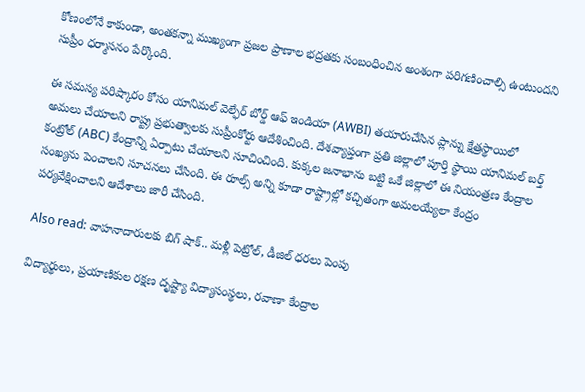కోణంలోనే కాకుండా, అంతకన్నా ముఖ్యంగా ప్రజల ప్రాణాల భద్రతకు సంబంధించిన అంశంగా పరిగణించాల్సి ఉంటుందని సుప్రీం ధర్మాసనం పేర్కొంది.

ఈ సమస్య పరిష్కారం కోసం యానిమల్ వెల్ఫేర్ బోర్డ్ ఆఫ్ ఇండియా (AWBI) తయారుచేసిన ప్లాన్ను క్షేత్రస్థాయిలో అమలు చేయాలని రాష్ట్ర ప్రభుత్వాలకు సుప్రీంకోర్టు ఆదేశించింది. దేశవ్యాప్తంగా ప్రతి జిల్లాలో పూర్తి స్థాయి యానిమల్ బర్త్ కంట్రోల్ (ABC) కేంద్రాన్ని ఏర్పాటు చేయాలని సూచించింది. కుక్కల జనాభాను బట్టి ఒకే జిల్లాలో ఈ నియంత్రణ కేంద్రాల సంఖ్యను పెంచాలని సూచనలు చేసింది. ఈ రూల్స్ అన్ని కూడా రాష్ట్రాల్లో కచ్చితంగా అమలయ్యేలా కేంద్రం పర్యవేక్షించాలని ఆదేశాలు జారీ చేసింది.

Also read: వాహనాదారులకు బిగ్ షాక్.. మళ్లీ పెట్రోల్, డీజిల్ ధరలు పెంపు

విద్యార్థులు, ప్రయాణికుల రక్షణ దృష్ట్యా విద్యాసంస్థలు, రవాణా కేంద్రాల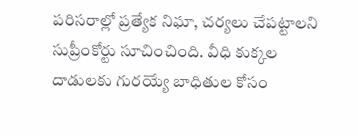పరిసరాల్లో ప్రత్యేక నిఘా, చర్యలు చేపట్టాలని సుప్రీంకోర్టు సూచించింది. వీధి కుక్కల దాడులకు గురయ్యే బాధితుల కోసం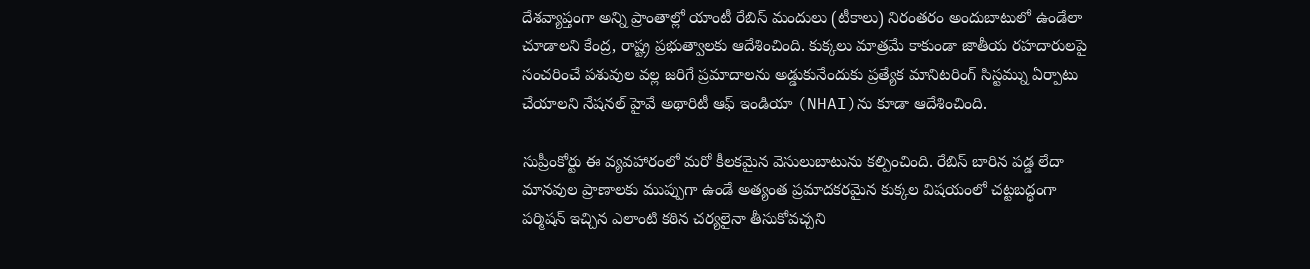దేశవ్యాప్తంగా అన్ని ప్రాంతాల్లో యాంటీ రేబిస్ మందులు (టీకాలు) నిరంతరం అందుబాటులో ఉండేలా చూడాలని కేంద్ర, రాష్ట్ర ప్రభుత్వాలకు ఆదేశించింది. కుక్కలు మాత్రమే కాకుండా జాతీయ రహదారులపై సంచరించే పశువుల వల్ల జరిగే ప్రమాదాలను అడ్డుకునేందుకు ప్రత్యేక మానిటరింగ్ సిస్టమ్ను ఏర్పాటు చేయాలని నేషనల్ హైవే అథారిటీ ఆఫ్ ఇండియా (NHAI)ను కూడా ఆదేశించింది.

సుప్రీంకోర్టు ఈ వ్యవహారంలో మరో కీలకమైన వెసులుబాటును కల్పించింది. రేబిస్ బారిన పడ్డ లేదా మానవుల ప్రాణాలకు ముప్పుగా ఉండే అత్యంత ప్రమాదకరమైన కుక్కల విషయంలో చట్టబద్ధంగా పర్మిషన్ ఇచ్చిన ఎలాంటి కఠిన చర్యలైనా తీసుకోవచ్చని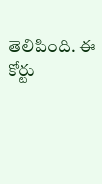తెలిపింది. ఈ కోర్టు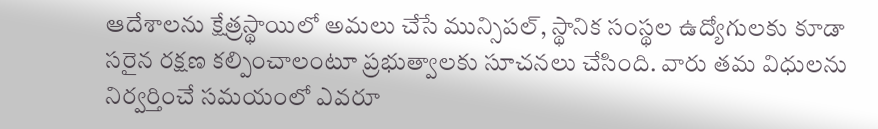ఆదేశాలను క్షేత్రస్థాయిలో అమలు చేసే మున్సిపల్, స్థానిక సంస్థల ఉద్యోగులకు కూడా సరైన రక్షణ కల్పించాలంటూ ప్రభుత్వాలకు సూచనలు చేసింది. వారు తమ విధులను నిర్వర్తించే సమయంలో ఎవరూ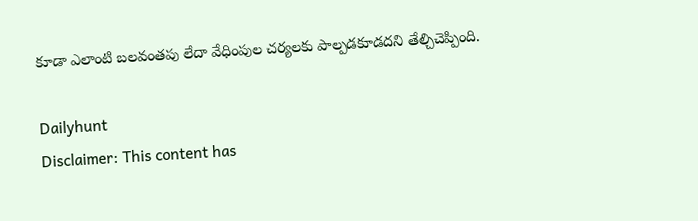కూడా ఎలాంటి బలవంతపు లేదా వేధింపుల చర్యలకు పాల్పడకూడదని తేల్చిచెప్పింది.

Dailyhunt
Disclaimer: This content has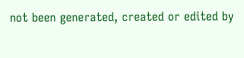not been generated, created or edited by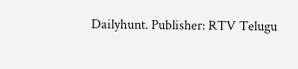Dailyhunt. Publisher: RTV Telugu